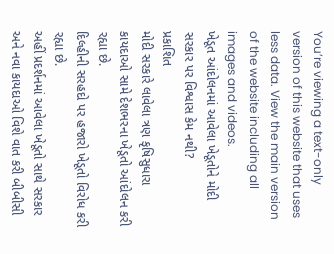You’re viewing a text-only version of this website that uses less data. View the main version of the website including all images and videos.
ખેડૂત આંદોલનમાં આવેલા ખેડૂતોને મોદી સરકાર પર વિશ્વાસ કેમ નથી?
પ્રકાશિત
મોદી સરકારે લાવેલા ત્રણ કૃષિસુધારા કાયદાઓ સામે દેશભરના ખેડૂતો આંદોલન કરી રહ્યા છે.
દિલ્હીની સરહદો પર હજારો ખેડૂતો વિરોધ કરી રહ્યા છે.
અહીં પ્રદર્શનમાં આવેલા ખેડૂતો સાથે સરકાર અને નવા કાયદાઓ વિશે વાત કરી બીબીસી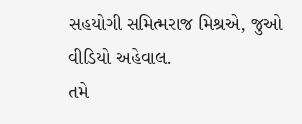સહયોગી સમિત્મરાજ મિશ્રએ, જુઓ વીડિયો અહેવાલ.
તમે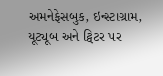અમનેફેસબુક, ઇન્સ્ટાગ્રામ, યૂટ્યૂબ અને ટ્વિટર પર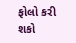ફોલો કરી શકો